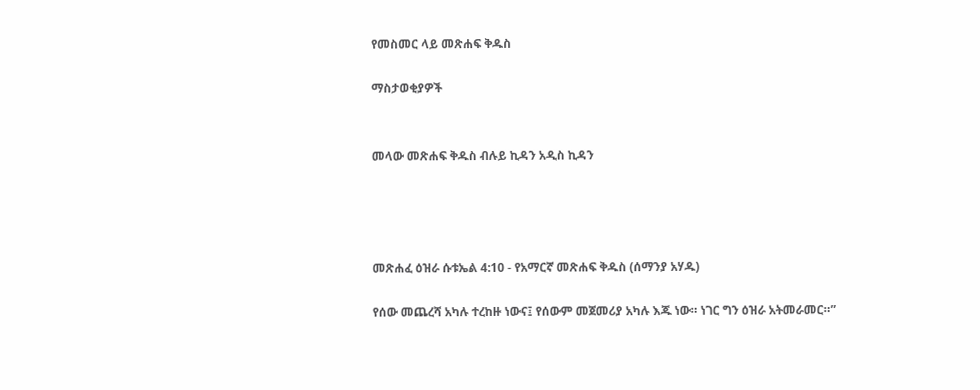የመስመር ላይ መጽሐፍ ቅዱስ

ማስታወቂያዎች


መላው መጽሐፍ ቅዱስ ብሉይ ኪዳን አዲስ ኪዳን




መጽሐፈ ዕዝራ ሱቱኤል 4:10 - የአማርኛ መጽሐፍ ቅዱስ (ሰማንያ አሃዱ)

የሰው መጨረሻ አካሉ ተረከዙ ነውና፤ የሰውም መጀመሪያ አካሉ እጁ ነው። ነገር ግን ዕዝራ አትመራመር።”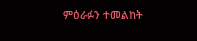ምዕራፉን ተመልከት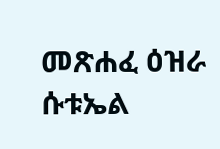መጽሐፈ ዕዝራ ሱቱኤል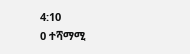4:10
0 ተሻማሚ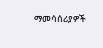ማመሳሰሪያዎች